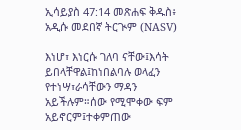ኢሳይያስ 47:14 መጽሐፍ ቅዱስ፥ አዲሱ መደበኛ ትርጒም (NASV)

እነሆ፣ እነርሱ ገለባ ናቸው፤እሳት ይበላቸዋል፤ከነበልባሉ ወላፈን የተነሣ፣ራሳቸውን ማዳን አይችሉም።ሰው የሚሞቀው ፍም አይኖርም፤ተቀምጠው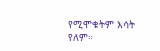የሚሞቁትም እሳት የለም።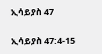ኢሳይያስ 47

ኢሳይያስ 47:4-15